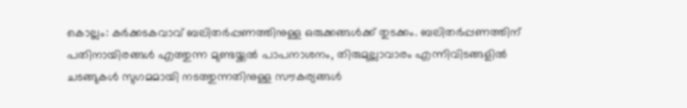കൊല്ലം: കർക്കടകവാവ് ബലിതർപ്പണത്തിനുള്ള ഒരുക്കങ്ങൾക്ക് തുടക്കം. ബലിതർപ്പണത്തിന് പതിനായിരങ്ങൾ എത്തുന്ന മുണ്ടയ്ക്കൽ പാപനാശനം, തിരുമുല്ലാവാരം എന്നിവിടങ്ങളിൽ ചടങ്ങുകൾ സുഗമമായി നടത്തുന്നതിനുള്ള സൗകര്യങ്ങൾ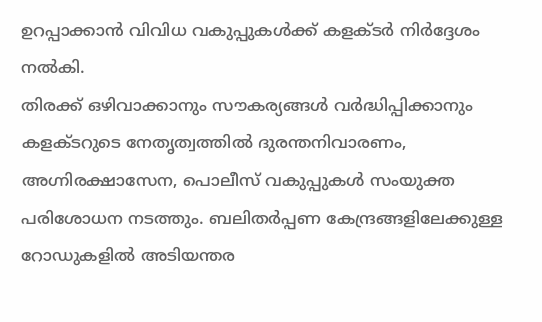ഉറപ്പാക്കാൻ വിവിധ വകുപ്പുകൾക്ക് കളക്ടർ നിർദ്ദേശം നൽകി.
തിരക്ക് ഒഴിവാക്കാനും സൗകര്യങ്ങൾ വർദ്ധിപ്പിക്കാനും കളക്ടറുടെ നേതൃത്വത്തിൽ ദുരന്തനിവാരണം, അഗ്നിരക്ഷാസേന, പൊലീസ് വകുപ്പുകൾ സംയുക്ത പരിശോധന നടത്തും. ബലിതർപ്പണ കേന്ദ്രങ്ങളിലേക്കുള്ള റോഡുകളിൽ അടിയന്തര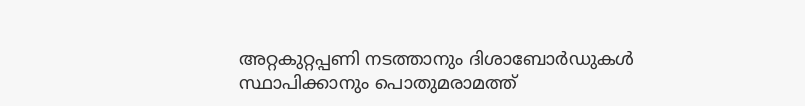അറ്റകുറ്റപ്പണി നടത്താനും ദിശാബോർഡുകൾ സ്ഥാപിക്കാനും പൊതുമരാമത്ത്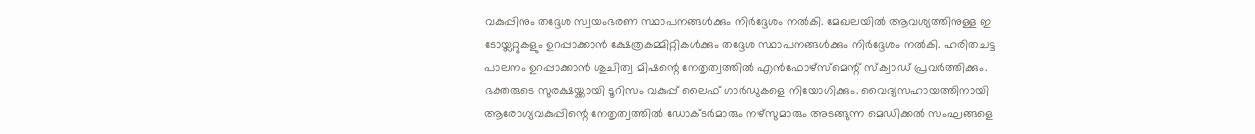വകുപ്പിനും തദ്ദേശ സ്വയംഭരണ സ്ഥാപനങ്ങൾക്കും നിർദ്ദേശം നൽകി. മേഖലയിൽ ആവശ്യത്തിനുള്ള ഇ ടോയ്ലറ്റുകളും ഉറപ്പാക്കാൻ ക്ഷേത്രകമ്മിറ്റികൾക്കും തദ്ദേശ സ്ഥാപനങ്ങൾക്കും നിർദ്ദേശം നൽകി. ഹരിതചട്ട പാലനം ഉറപ്പാക്കാൻ ശുചിത്വ മിഷന്റെ നേതൃത്വത്തിൽ എൻഫോഴ്സ്മെന്റ് സ്ക്വാഡ് പ്രവർത്തിക്കും.
ഭക്തരുടെ സുരക്ഷയ്ക്കായി ടൂറിസം വകുപ്പ് ലൈഫ് ഗാർഡുകളെ നിയോഗിക്കും. വൈദ്യസഹായത്തിനായി ആരോഗ്യവകുപ്പിന്റെ നേതൃത്വത്തിൽ ഡോക്ടർമാരും നഴ്സുമാരും അടങ്ങുന്ന മെഡിക്കൽ സംഘങ്ങളെ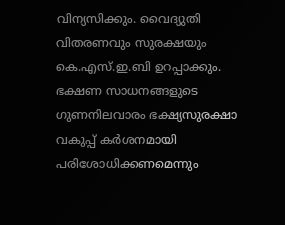വിന്യസിക്കും. വൈദ്യുതി വിതരണവും സുരക്ഷയും കെ.എസ്.ഇ.ബി ഉറപ്പാക്കും. ഭക്ഷണ സാധനങ്ങളുടെ ഗുണനിലവാരം ഭക്ഷ്യസുരക്ഷാ വകുപ്പ് കർശനമായി പരിശോധിക്കണമെന്നും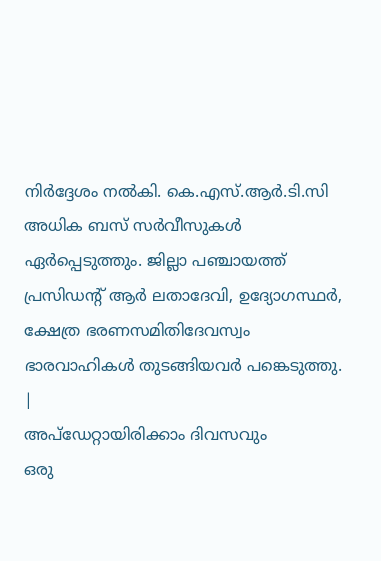നിർദ്ദേശം നൽകി. കെ.എസ്.ആർ.ടി.സി അധിക ബസ് സർവീസുകൾ ഏർപ്പെടുത്തും. ജില്ലാ പഞ്ചായത്ത് പ്രസിഡന്റ് ആർ ലതാദേവി, ഉദ്യോഗസ്ഥർ, ക്ഷേത്ര ഭരണസമിതിദേവസ്വം ഭാരവാഹികൾ തുടങ്ങിയവർ പങ്കെടുത്തു.
|
അപ്ഡേറ്റായിരിക്കാം ദിവസവും
ഒരു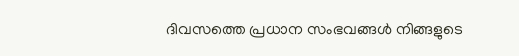ദിവസത്തെ പ്രധാന സംഭവങ്ങൾ നിങ്ങളുടെ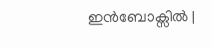ഇൻബോക്സിൽ |